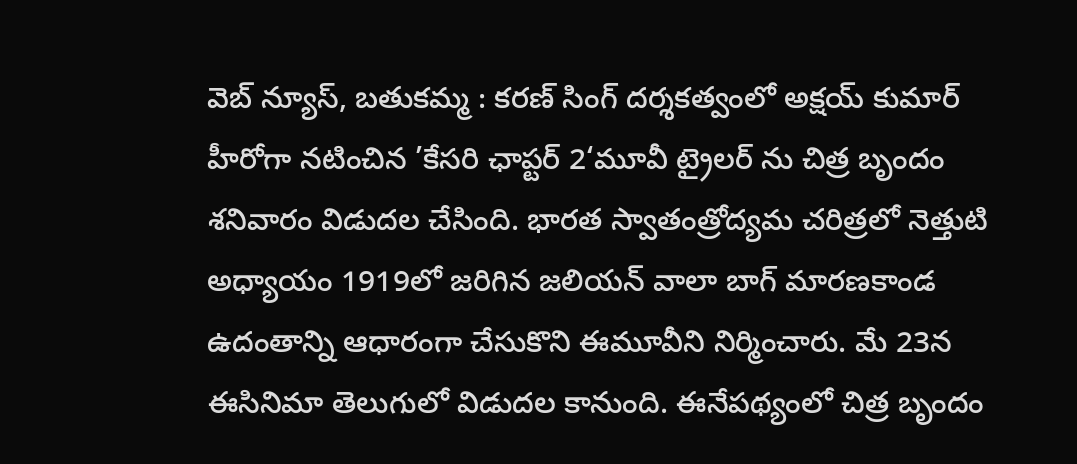వెబ్ న్యూస్, బతుకమ్మ : కరణ్ సింగ్ దర్శకత్వంలో అక్షయ్ కుమార్ హీరోగా నటించిన ’కేసరి ఛాప్టర్ 2‘మూవీ ట్రైలర్ ను చిత్ర బృందం శనివారం విడుదల చేసింది. భారత స్వాతంత్రోద్యమ చరిత్రలో నెత్తుటి అధ్యాయం 1919లో జరిగిన జలియన్ వాలా బాగ్ మారణకాండ ఉదంతాన్ని ఆధారంగా చేసుకొని ఈమూవీని నిర్మించారు. మే 23న ఈసినిమా తెలుగులో విడుదల కానుంది. ఈనేపథ్యంలో చిత్ర బృందం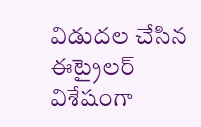విడుదల చేసిన ఈట్రైలర్ విశేషంగా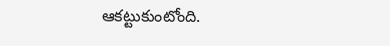ఆకట్టుకుంటోంది.